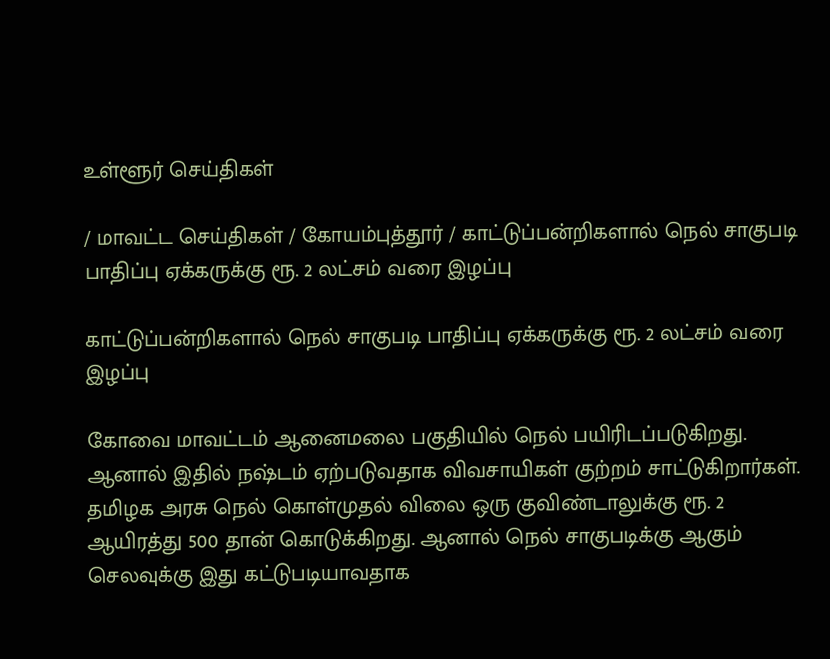உள்ளூர் செய்திகள்

/ மாவட்ட செய்திகள் / கோயம்புத்தூர் / காட்டுப்பன்றிகளால் நெல் சாகுபடி பாதிப்பு ஏக்கருக்கு ரூ. 2 லட்சம் வரை இழப்பு

காட்டுப்பன்றிகளால் நெல் சாகுபடி பாதிப்பு ஏக்கருக்கு ரூ. 2 லட்சம் வரை இழப்பு

கோவை மாவட்டம் ஆனைமலை பகுதியில் நெல் பயிரிடப்படுகிறது. ஆனால் இதில் நஷ்டம் ஏற்படுவதாக விவசாயிகள் குற்றம் சாட்டுகிறார்கள். தமிழக அரசு நெல் கொள்முதல் விலை ஒரு குவிண்டாலுக்கு ரூ. 2 ஆயிரத்து 500 தான் கொடுக்கிறது. ஆனால் நெல் சாகுபடிக்கு ஆகும் செலவுக்கு இது கட்டுபடியாவதாக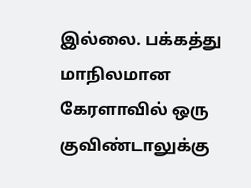இல்லை. பக்கத்து மாநிலமான கேரளாவில் ஒரு குவிண்டாலுக்கு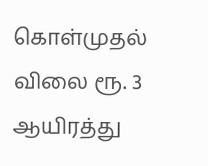கொள்முதல் விலை ரூ. 3 ஆயிரத்து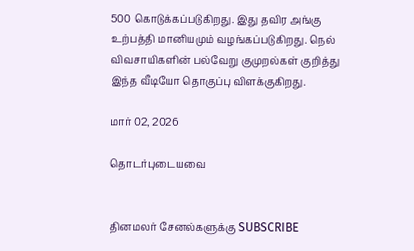500 கொடுக்கப்படுகிறது. இது தவிர அங்கு உற்பத்தி மானியமும் வழங்கப்படுகிறது. நெல் விவசாயிகளின் பல்வேறு குமுறல்கள் குறித்து இந்த வீடியோ தொகுப்பு விளக்குகிறது.

மார் 02, 2026

தொடர்புடையவை


தினமலர் சேனல்களுக்கு SUBSCRIBE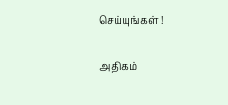செய்யுங்கள் !

அதிகம்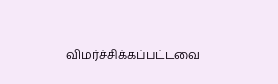விமர்ச்சிக்கப்பட்டவை